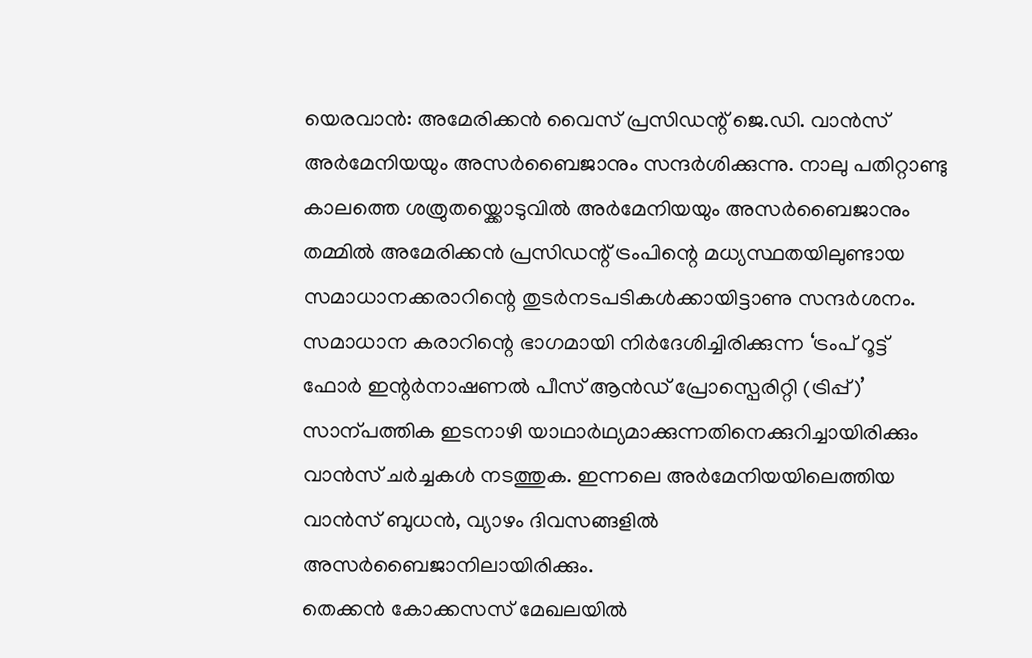യെരവാൻ: അമേരിക്കൻ വൈസ് പ്രസിഡന്റ് ജെ.ഡി. വാൻസ് അർമേനിയയും അസർബൈജാനും സന്ദർശിക്കുന്നു. നാലു പതിറ്റാണ്ടു കാലത്തെ ശത്രുതയ്ക്കൊടുവിൽ അർമേനിയയും അസർബൈജാനും തമ്മിൽ അമേരിക്കൻ പ്രസിഡന്റ് ട്രംപിന്റെ മധ്യസ്ഥതയിലുണ്ടായ സമാധാനക്കരാറിന്റെ തുടർനടപടികൾക്കായിട്ടാണു സന്ദർശനം.
സമാധാന കരാറിന്റെ ഭാഗമായി നിർദേശിച്ചിരിക്കുന്ന ‘ട്രംപ് റൂട്ട് ഫോർ ഇന്റർനാഷണൽ പീസ് ആൻഡ് പ്രോസ്പെരിറ്റി (ട്രിപ്പ്)’ സാന്പത്തിക ഇടനാഴി യാഥാർഥ്യമാക്കുന്നതിനെക്കുറിച്ചായിരിക്കും വാൻസ് ചർച്ചകൾ നടത്തുക. ഇന്നലെ അർമേനിയയിലെത്തിയ വാൻസ് ബുധൻ, വ്യാഴം ദിവസങ്ങളിൽ അസർബൈജാനിലായിരിക്കും.
തെക്കൻ കോക്കസസ് മേഖലയിൽ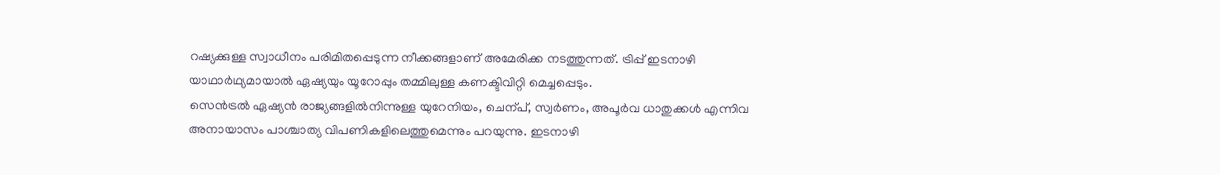റഷ്യക്കുള്ള സ്വാധീനം പരിമിതപ്പെടുന്ന നീക്കങ്ങളാണ് അമേരിക്ക നടത്തുന്നത്. ട്രിപ്പ് ഇടനാഴി യാഥാർഥ്യമായാൽ ഏഷ്യയും യൂറോപ്പും തമ്മിലുള്ള കണക്ടിവിറ്റി മെച്ചപ്പെടും.
സെൻട്രൽ ഏഷ്യൻ രാജ്യങ്ങളിൽനിന്നുള്ള യുറേനിയം, ചെന്പ്, സ്വർണം, അപൂർവ ധാതുക്കൾ എന്നിവ അനായാസം പാശ്ചാത്യ വിപണികളിലെത്തുമെന്നും പറയുന്നു. ഇടനാഴി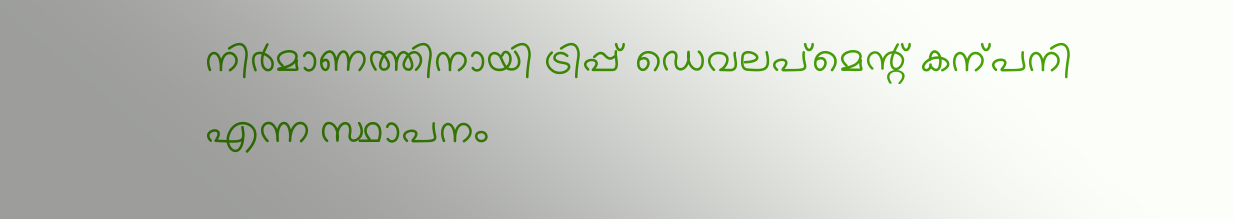നിർമാണത്തിനായി ട്രിപ്പ് ഡെവലപ്മെന്റ് കന്പനി എന്ന സ്ഥാപനം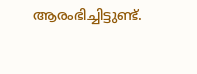ആരംഭിച്ചിട്ടുണ്ട്.